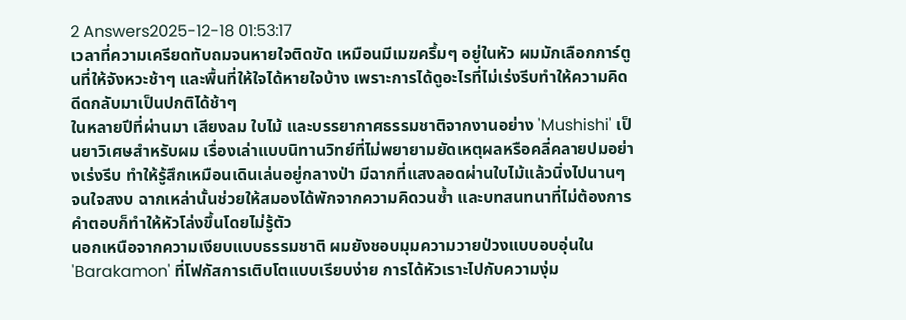2 Answers2025-12-18 01:53:17
เวลาที่ความเครียดทับถมจนหายใจติดขัด เหมือนมีเมฆครึ้มๆ อยู่ในหัว ผมมักเลือกการ์ตูนที่ให้จังหวะช้าๆ และพื้นที่ให้ใจได้หายใจบ้าง เพราะการได้ดูอะไรที่ไม่เร่งรีบทำให้ความคิดดีดกลับมาเป็นปกติได้ช้าๆ
ในหลายปีที่ผ่านมา เสียงลม ใบไม้ และบรรยากาศธรรมชาติจากงานอย่าง 'Mushishi' เป็นยาวิเศษสำหรับผม เรื่องเล่าแบบนิทานวิทย์ที่ไม่พยายามยัดเหตุผลหรือคลี่คลายปมอย่างเร่งรีบ ทำให้รู้สึกเหมือนเดินเล่นอยู่กลางป่า มีฉากที่แสงลอดผ่านใบไม้แล้วนิ่งไปนานๆ จนใจสงบ ฉากเหล่านั้นช่วยให้สมองได้พักจากความคิดวนซ้ำ และบทสนทนาที่ไม่ต้องการคำตอบก็ทำให้หัวโล่งขึ้นโดยไม่รู้ตัว
นอกเหนือจากความเงียบแบบธรรมชาติ ผมยังชอบมุมความวายป่วงแบบอบอุ่นใน 'Barakamon' ที่โฟกัสการเติบโตแบบเรียบง่าย การได้หัวเราะไปกับความงุ่ม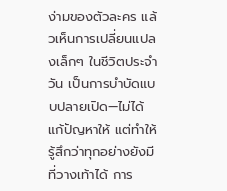ง่ามของตัวละคร แล้วเห็นการเปลี่ยนแปลงเล็กๆ ในชีวิตประจำวัน เป็นการบำบัดแบบปลายเปิด—ไม่ได้แก้ปัญหาให้ แต่ทำให้รู้สึกว่าทุกอย่างยังมีที่วางเท้าได้ การ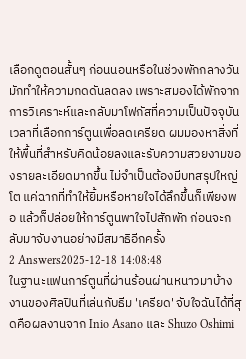เลือกดูตอนสั้นๆ ก่อนนอนหรือในช่วงพักกลางวัน มักทำให้ความกดดันลดลง เพราะสมองได้พักจากการวิเคราะห์และกลับมาโฟกัสที่ความเป็นปัจจุบัน
เวลาที่เลือกการ์ตูนเพื่อลดเครียด ผมมองหาสิ่งที่ให้พื้นที่สำหรับคิดน้อยลงและรับความสวยงามของรายละเอียดมากขึ้น ไม่จำเป็นต้องมีบทสรุปใหญ่โต แค่ฉากที่ทำให้ยิ้มหรือหายใจได้ลึกขึ้นก็เพียงพอ แล้วก็ปล่อยให้การ์ตูนพาใจไปสักพัก ก่อนจะกลับมาจับงานอย่างมีสมาธิอีกครั้ง
2 Answers2025-12-18 14:08:48
ในฐานะแฟนการ์ตูนที่ผ่านร้อนผ่านหนาวมาบ้าง งานของศิลปินที่เล่นกับธีม 'เครียด' จับใจฉันได้ที่สุดคือผลงานจาก Inio Asano และ Shuzo Oshimi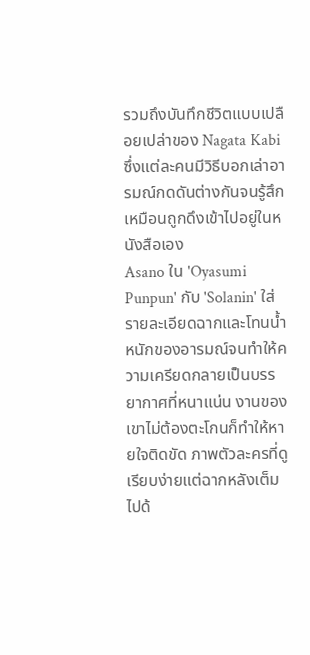รวมถึงบันทึกชีวิตแบบเปลือยเปล่าของ Nagata Kabi ซึ่งแต่ละคนมีวิธีบอกเล่าอารมณ์กดดันต่างกันจนรู้สึกเหมือนถูกดึงเข้าไปอยู่ในหนังสือเอง
Asano ใน 'Oyasumi Punpun' กับ 'Solanin' ใส่รายละเอียดฉากและโทนน้ำหนักของอารมณ์จนทำให้ความเครียดกลายเป็นบรรยากาศที่หนาแน่น งานของเขาไม่ต้องตะโกนก็ทำให้หายใจติดขัด ภาพตัวละครที่ดูเรียบง่ายแต่ฉากหลังเต็มไปด้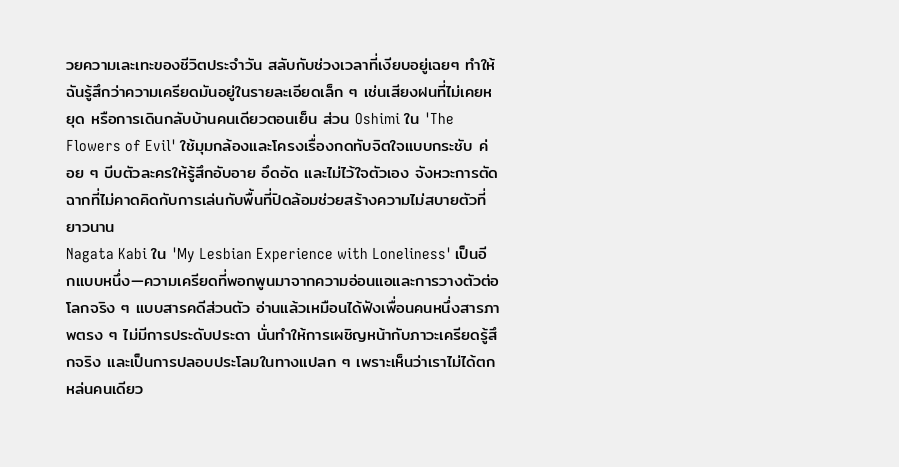วยความเละเทะของชีวิตประจำวัน สลับกับช่วงเวลาที่เงียบอยู่เฉยๆ ทำให้ฉันรู้สึกว่าความเครียดมันอยู่ในรายละเอียดเล็ก ๆ เช่นเสียงฝนที่ไม่เคยหยุด หรือการเดินกลับบ้านคนเดียวตอนเย็น ส่วน Oshimi ใน 'The Flowers of Evil' ใช้มุมกล้องและโครงเรื่องกดทับจิตใจแบบกระชับ ค่อย ๆ บีบตัวละครให้รู้สึกอับอาย อึดอัด และไม่ไว้ใจตัวเอง จังหวะการตัดฉากที่ไม่คาดคิดกับการเล่นกับพื้นที่ปิดล้อมช่วยสร้างความไม่สบายตัวที่ยาวนาน
Nagata Kabi ใน 'My Lesbian Experience with Loneliness' เป็นอีกแบบหนึ่ง—ความเครียดที่พอกพูนมาจากความอ่อนแอและการวางตัวต่อโลกจริง ๆ แบบสารคดีส่วนตัว อ่านแล้วเหมือนได้ฟังเพื่อนคนหนึ่งสารภาพตรง ๆ ไม่มีการประดับประดา นั่นทำให้การเผชิญหน้ากับภาวะเครียดรู้สึกจริง และเป็นการปลอบประโลมในทางแปลก ๆ เพราะเห็นว่าเราไม่ได้ตกหล่นคนเดียว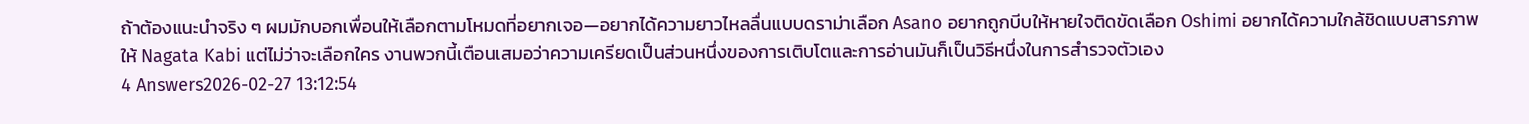ถ้าต้องแนะนำจริง ๆ ผมมักบอกเพื่อนให้เลือกตามโหมดที่อยากเจอ—อยากได้ความยาวไหลลื่นแบบดราม่าเลือก Asano อยากถูกบีบให้หายใจติดขัดเลือก Oshimi อยากได้ความใกล้ชิดแบบสารภาพให้ Nagata Kabi แต่ไม่ว่าจะเลือกใคร งานพวกนี้เตือนเสมอว่าความเครียดเป็นส่วนหนึ่งของการเติบโตและการอ่านมันก็เป็นวิธีหนึ่งในการสำรวจตัวเอง
4 Answers2026-02-27 13:12:54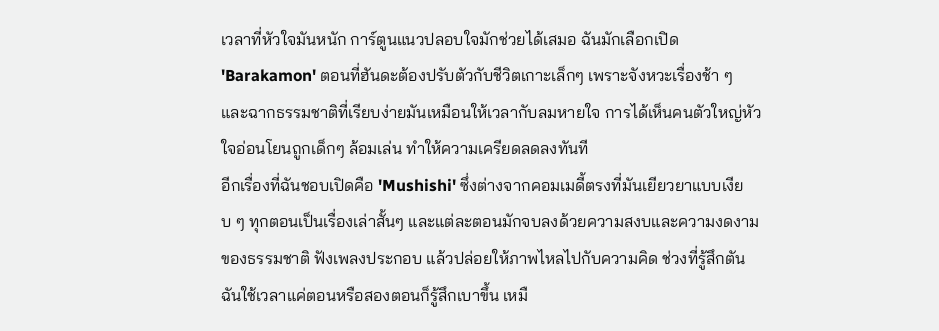เวลาที่หัวใจมันหนัก การ์ตูนแนวปลอบใจมักช่วยได้เสมอ ฉันมักเลือกเปิด 'Barakamon' ตอนที่ฮันดะต้องปรับตัวกับชีวิตเกาะเล็กๆ เพราะจังหวะเรื่องช้า ๆ และฉากธรรมชาติที่เรียบง่ายมันเหมือนให้เวลากับลมหายใจ การได้เห็นคนตัวใหญ่หัวใจอ่อนโยนถูกเด็กๆ ล้อมเล่น ทำให้ความเครียดลดลงทันที
อีกเรื่องที่ฉันชอบเปิดคือ 'Mushishi' ซึ่งต่างจากคอมเมดี้ตรงที่มันเยียวยาแบบเงียบ ๆ ทุกตอนเป็นเรื่องเล่าสั้นๆ และแต่ละตอนมักจบลงด้วยความสงบและความงดงามของธรรมชาติ ฟังเพลงประกอบ แล้วปล่อยให้ภาพไหลไปกับความคิด ช่วงที่รู้สึกตันฉันใช้เวลาแค่ตอนหรือสองตอนก็รู้สึกเบาขึ้น เหมื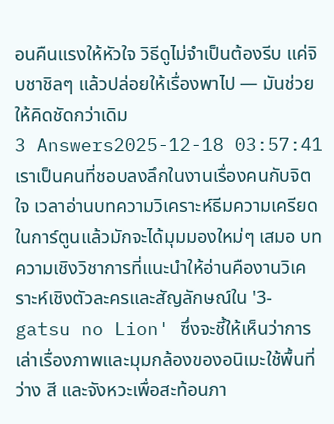อนคืนแรงให้หัวใจ วิธีดูไม่จำเป็นต้องรีบ แค่จิบชาชิลๆ แล้วปล่อยให้เรื่องพาไป — มันช่วยให้คิดชัดกว่าเดิม
3 Answers2025-12-18 03:57:41
เราเป็นคนที่ชอบลงลึกในงานเรื่องคนกับจิตใจ เวลาอ่านบทความวิเคราะห์ธีมความเครียดในการ์ตูนแล้วมักจะได้มุมมองใหม่ๆ เสมอ บทความเชิงวิชาการที่แนะนำให้อ่านคืองานวิเคราะห์เชิงตัวละครและสัญลักษณ์ใน '3-gatsu no Lion' ซึ่งจะชี้ให้เห็นว่าการเล่าเรื่องภาพและมุมกล้องของอนิเมะใช้พื้นที่ว่าง สี และจังหวะเพื่อสะท้อนภา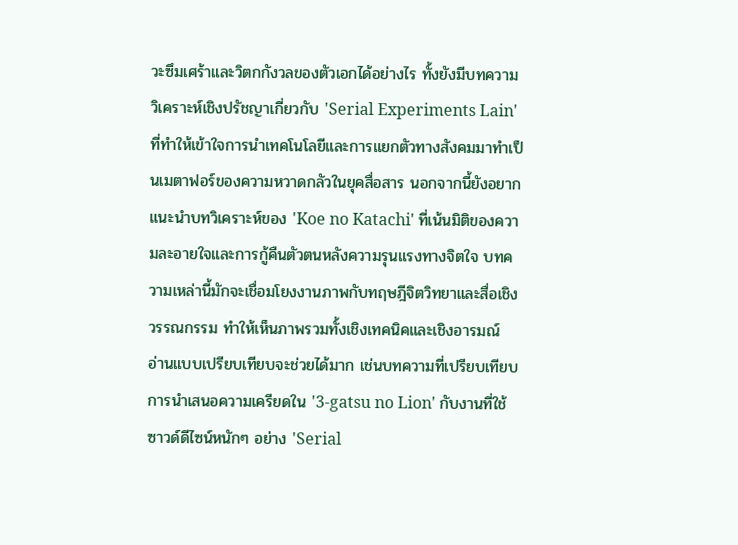วะซึมเศร้าและวิตกกังวลของตัวเอกได้อย่างไร ทั้งยังมีบทความวิเคราะห์เชิงปรัชญาเกี่ยวกับ 'Serial Experiments Lain' ที่ทำให้เข้าใจการนำเทคโนโลยีและการแยกตัวทางสังคมมาทำเป็นเมตาฟอร์ของความหวาดกลัวในยุคสื่อสาร นอกจากนี้ยังอยากแนะนำบทวิเคราะห์ของ 'Koe no Katachi' ที่เน้นมิติของความละอายใจและการกู้คืนตัวตนหลังความรุนแรงทางจิตใจ บทความเหล่านี้มักจะเชื่อมโยงงานภาพกับทฤษฎีจิตวิทยาและสื่อเชิงวรรณกรรม ทำให้เห็นภาพรวมทั้งเชิงเทคนิคและเชิงอารมณ์
อ่านแบบเปรียบเทียบจะช่วยได้มาก เช่นบทความที่เปรียบเทียบการนำเสนอความเครียดใน '3-gatsu no Lion' กับงานที่ใช้ซาวด์ดีไซน์หนักๆ อย่าง 'Serial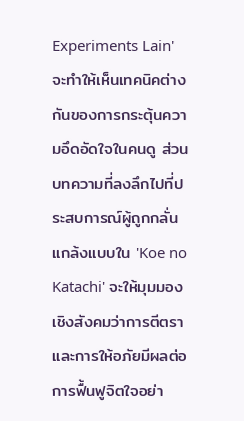Experiments Lain' จะทำให้เห็นเทคนิคต่างกันของการกระตุ้นความอึดอัดใจในคนดู ส่วนบทความที่ลงลึกไปที่ประสบการณ์ผู้ถูกกลั่นแกล้งแบบใน 'Koe no Katachi' จะให้มุมมองเชิงสังคมว่าการตีตราและการให้อภัยมีผลต่อการฟื้นฟูจิตใจอย่า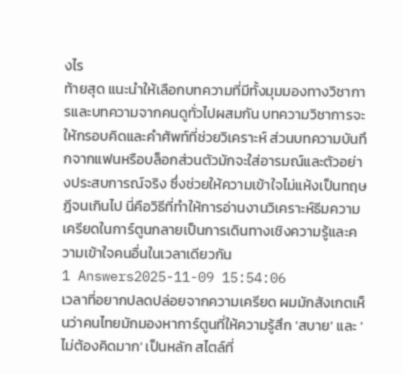งไร
ท้ายสุด แนะนำให้เลือกบทความที่มีทั้งมุมมองทางวิชาการและบทความจากคนดูทั่วไปผสมกัน บทความวิชาการจะให้กรอบคิดและคำศัพท์ที่ช่วยวิเคราะห์ ส่วนบทความบันทึกจากแฟนหรือบล็อกส่วนตัวมักจะใส่อารมณ์และตัวอย่างประสบการณ์จริง ซึ่งช่วยให้ความเข้าใจไม่แห้งเป็นทฤษฎีจนเกินไป นี่คือวิธีที่ทำให้การอ่านงานวิเคราะห์ธีมความเครียดในการ์ตูนกลายเป็นการเดินทางเชิงความรู้และความเข้าใจคนอื่นในเวลาเดียวกัน
1 Answers2025-11-09 15:54:06
เวลาที่อยากปลดปล่อยจากความเครียด ผมมักสังเกตเห็นว่าคนไทยมักมองหาการ์ตูนที่ให้ความรู้สึก 'สบาย' และ 'ไม่ต้องคิดมาก' เป็นหลัก สไตล์ที่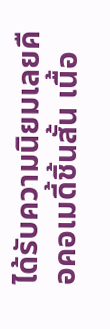ได้รับความนิยมเลยคือคอเมดี้ชิ้นสั้น เนื้อ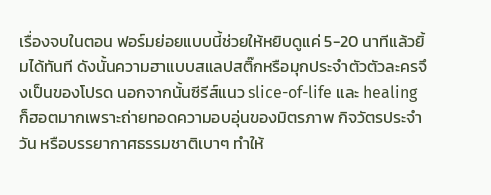เรื่องจบในตอน ฟอร์มย่อยแบบนี้ช่วยให้หยิบดูแค่ 5-20 นาทีแล้วยิ้มได้ทันที ดังนั้นความฮาแบบสแลปสติ๊กหรือมุกประจำตัวตัวละครจึงเป็นของโปรด นอกจากนั้นซีรีส์แนว slice-of-life และ healing ก็ฮอตมากเพราะถ่ายทอดความอบอุ่นของมิตรภาพ กิจวัตรประจำวัน หรือบรรยากาศธรรมชาติเบาๆ ทำให้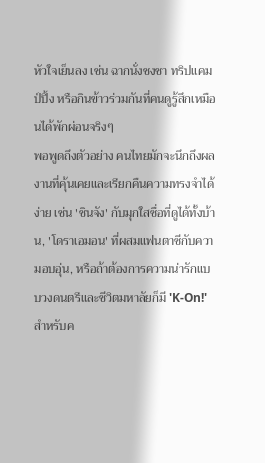หัวใจเย็นลง เช่น ฉากนั่งชงชา ทริปแคมป์ปิ้ง หรือกินข้าวร่วมกันที่คนดูรู้สึกเหมือนได้พักผ่อนจริงๆ
พอพูดถึงตัวอย่าง คนไทยมักจะนึกถึงผลงานที่คุ้นเคยและเรียกคืนความทรงจำได้ง่าย เช่น 'ชินจัง' กับมุกใสซื่อที่ดูได้ทั้งบ้าน, 'โดราเอมอน' ที่ผสมแฟนตาซีกับความอบอุ่น, หรือถ้าต้องการความน่ารักแบบวงดนตรีและชีวิตมหาลัยก็มี 'K-On!' สำหรับค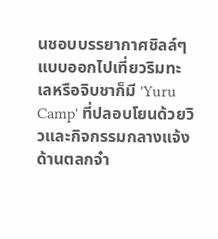นชอบบรรยากาศชิลล์ๆ แบบออกไปเที่ยวริมทะเลหรือจิบชาก็มี 'Yuru Camp' ที่ปลอบโยนด้วยวิวและกิจกรรมกลางแจ้ง ด้านตลกจ๋า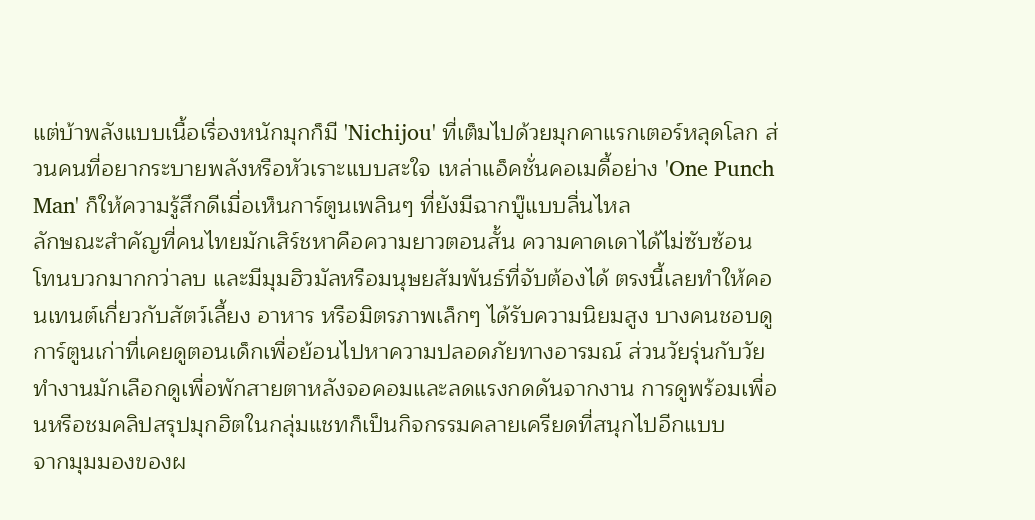แต่บ้าพลังแบบเนื้อเรื่องหนักมุกก็มี 'Nichijou' ที่เต็มไปด้วยมุกคาแรกเตอร์หลุดโลก ส่วนคนที่อยากระบายพลังหรือหัวเราะแบบสะใจ เหล่าแอ็คชั่นคอเมดี้อย่าง 'One Punch Man' ก็ให้ความรู้สึกดีเมื่อเห็นการ์ตูนเพลินๆ ที่ยังมีฉากบู๊แบบลื่นไหล
ลักษณะสำคัญที่คนไทยมักเสิร์ชหาคือความยาวตอนสั้น ความคาดเดาได้ไม่ซับซ้อน โทนบวกมากกว่าลบ และมีมุมฮิวมัลหรือมนุษยสัมพันธ์ที่จับต้องได้ ตรงนี้เลยทำให้คอนเทนต์เกี่ยวกับสัตว์เลี้ยง อาหาร หรือมิตรภาพเล็กๆ ได้รับความนิยมสูง บางคนชอบดูการ์ตูนเก่าที่เคยดูตอนเด็กเพื่อย้อนไปหาความปลอดภัยทางอารมณ์ ส่วนวัยรุ่นกับวัยทำงานมักเลือกดูเพื่อพักสายตาหลังจอคอมและลดแรงกดดันจากงาน การดูพร้อมเพื่อนหรือชมคลิปสรุปมุกฮิตในกลุ่มแชทก็เป็นกิจกรรมคลายเครียดที่สนุกไปอีกแบบ
จากมุมมองของผ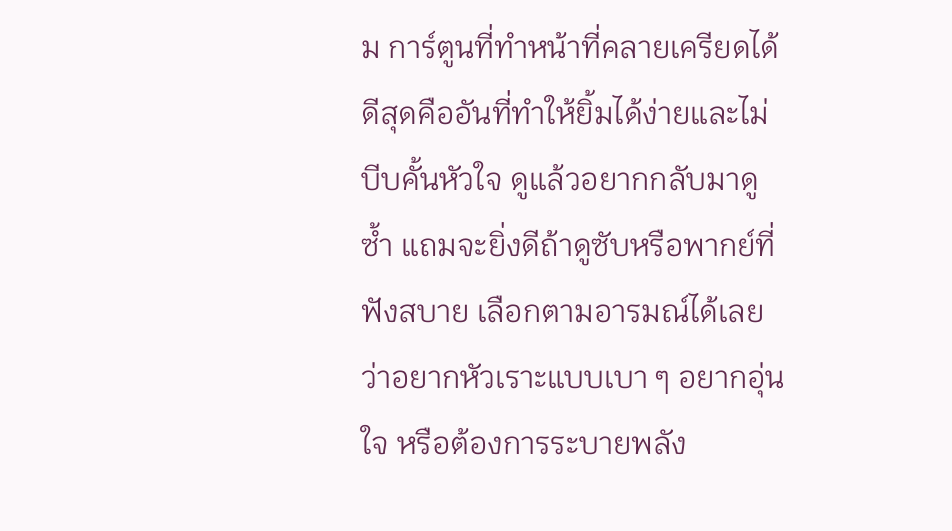ม การ์ตูนที่ทำหน้าที่คลายเครียดได้ดีสุดคืออันที่ทำให้ยิ้มได้ง่ายและไม่บีบคั้นหัวใจ ดูแล้วอยากกลับมาดูซ้ำ แถมจะยิ่งดีถ้าดูซับหรือพากย์ที่ฟังสบาย เลือกตามอารมณ์ได้เลยว่าอยากหัวเราะแบบเบา ๆ อยากอุ่นใจ หรือต้องการระบายพลัง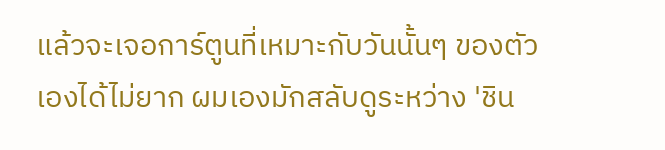แล้วจะเจอการ์ตูนที่เหมาะกับวันนั้นๆ ของตัวเองได้ไม่ยาก ผมเองมักสลับดูระหว่าง 'ชิน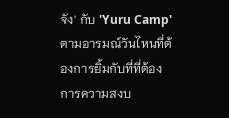จัง' กับ 'Yuru Camp' ตามอารมณ์วันไหนที่ต้องการยิ้มกับที่ที่ต้องการความสงบ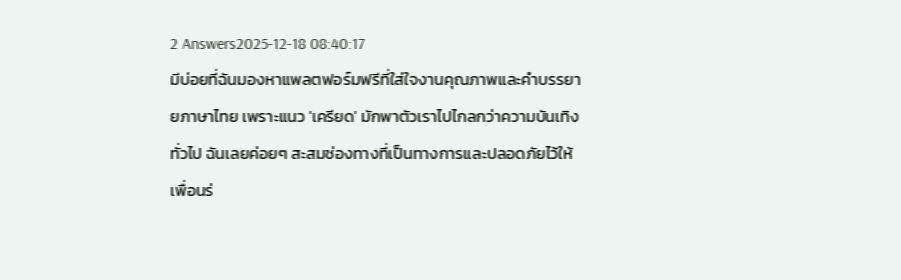2 Answers2025-12-18 08:40:17
มีบ่อยที่ฉันมองหาแพลตฟอร์มฟรีที่ใส่ใจงานคุณภาพและคำบรรยายภาษาไทย เพราะแนว 'เครียด' มักพาตัวเราไปไกลกว่าความบันเทิงทั่วไป ฉันเลยค่อยๆ สะสมช่องทางที่เป็นทางการและปลอดภัยไว้ให้เพื่อนร่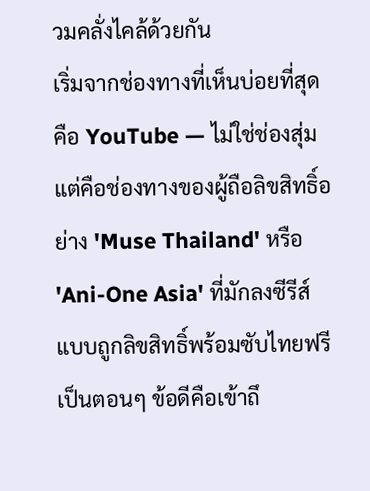วมคลั่งไคล้ด้วยกัน
เริ่มจากช่องทางที่เห็นบ่อยที่สุดคือ YouTube — ไม่ใช่ช่องสุ่ม แต่คือช่องทางของผู้ถือลิขสิทธิ์อย่าง 'Muse Thailand' หรือ 'Ani-One Asia' ที่มักลงซีรีส์แบบถูกลิขสิทธิ์พร้อมซับไทยฟรีเป็นตอนๆ ข้อดีคือเข้าถึ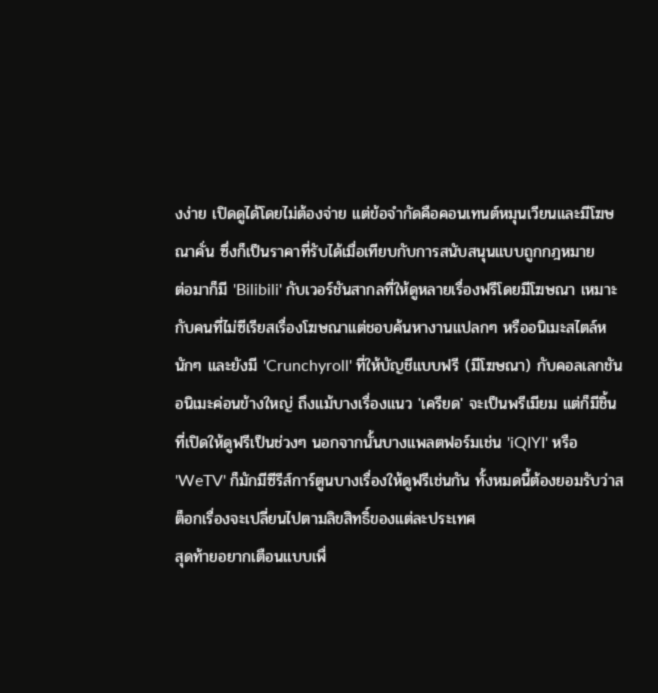งง่าย เปิดดูได้โดยไม่ต้องจ่าย แต่ข้อจำกัดคือคอนเทนต์หมุนเวียนและมีโฆษณาคั่น ซึ่งก็เป็นราคาที่รับได้เมื่อเทียบกับการสนับสนุนแบบถูกกฎหมาย
ต่อมาก็มี 'Bilibili' กับเวอร์ชันสากลที่ให้ดูหลายเรื่องฟรีโดยมีโฆษณา เหมาะกับคนที่ไม่ซีเรียสเรื่องโฆษณาแต่ชอบค้นหางานแปลกๆ หรืออนิเมะสไตล์หนักๆ และยังมี 'Crunchyroll' ที่ให้บัญชีแบบฟรี (มีโฆษณา) กับคอลเลกชันอนิเมะค่อนข้างใหญ่ ถึงแม้บางเรื่องแนว 'เครียด' จะเป็นพรีเมียม แต่ก็มีชิ้นที่เปิดให้ดูฟรีเป็นช่วงๆ นอกจากนั้นบางแพลตฟอร์มเช่น 'iQIYI' หรือ 'WeTV' ก็มักมีซีรีส์การ์ตูนบางเรื่องให้ดูฟรีเช่นกัน ทั้งหมดนี้ต้องยอมรับว่าสต็อกเรื่องจะเปลี่ยนไปตามลิขสิทธิ์ของแต่ละประเทศ
สุดท้ายอยากเตือนแบบเพื่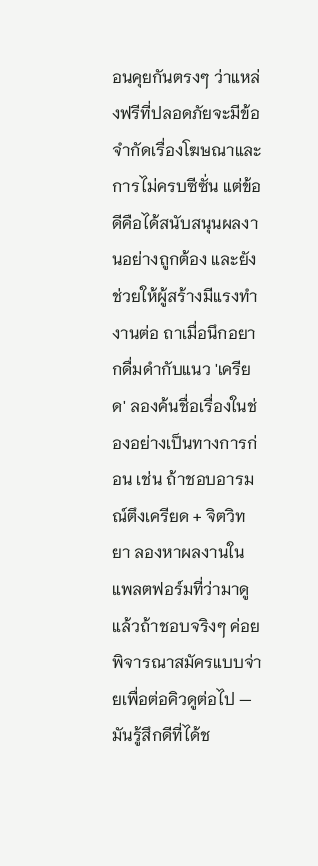อนคุยกันตรงๆ ว่าแหล่งฟรีที่ปลอดภัยจะมีข้อจำกัดเรื่องโฆษณาและการไม่ครบซีซั่น แต่ข้อดีคือได้สนับสนุนผลงานอย่างถูกต้อง และยังช่วยให้ผู้สร้างมีแรงทำงานต่อ ถาเมื่อนึกอยากดื่มดำกับแนว 'เครียด' ลองค้นชื่อเรื่องในช่องอย่างเป็นทางการก่อน เช่น ถ้าชอบอารมณ์ตึงเครียด + จิตวิทยา ลองหาผลงานในแพลตฟอร์มที่ว่ามาดู แล้วถ้าชอบจริงๆ ค่อยพิจารณาสมัครแบบจ่ายเพื่อต่อคิวดูต่อไป — มันรู้สึกดีที่ได้ช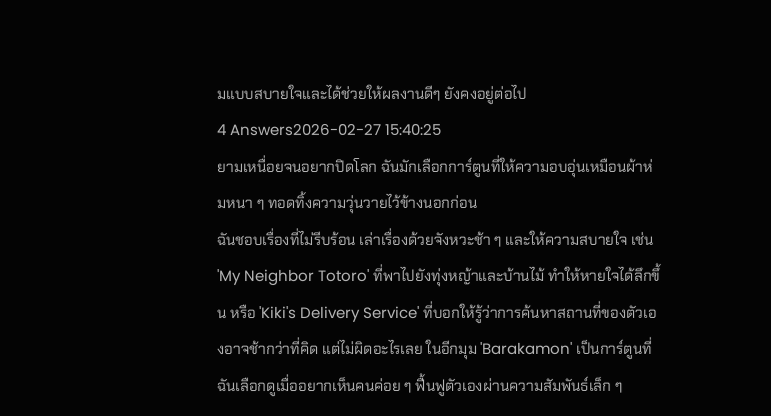มแบบสบายใจและได้ช่วยให้ผลงานดีๆ ยังคงอยู่ต่อไป
4 Answers2026-02-27 15:40:25
ยามเหนื่อยจนอยากปิดโลก ฉันมักเลือกการ์ตูนที่ให้ความอบอุ่นเหมือนผ้าห่มหนา ๆ ทอดทิ้งความวุ่นวายไว้ข้างนอกก่อน
ฉันชอบเรื่องที่ไม่รีบร้อน เล่าเรื่องด้วยจังหวะช้า ๆ และให้ความสบายใจ เช่น 'My Neighbor Totoro' ที่พาไปยังทุ่งหญ้าและบ้านไม้ ทำให้หายใจได้ลึกขึ้น หรือ 'Kiki's Delivery Service' ที่บอกให้รู้ว่าการค้นหาสถานที่ของตัวเองอาจช้ากว่าที่คิด แต่ไม่ผิดอะไรเลย ในอีกมุม 'Barakamon' เป็นการ์ตูนที่ฉันเลือกดูเมื่ออยากเห็นคนค่อย ๆ ฟื้นฟูตัวเองผ่านความสัมพันธ์เล็ก ๆ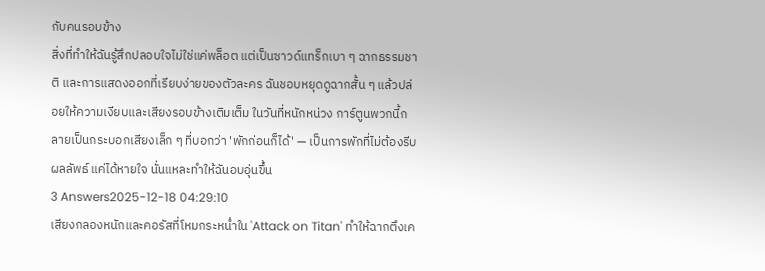กับคนรอบข้าง
สิ่งที่ทำให้ฉันรู้สึกปลอบใจไม่ใช่แค่พล็อต แต่เป็นซาวด์แทร็กเบา ๆ ฉากธรรมชาติ และการแสดงออกที่เรียบง่ายของตัวละคร ฉันชอบหยุดดูฉากสั้น ๆ แล้วปล่อยให้ความเงียบและเสียงรอบข้างเติมเต็ม ในวันที่หนักหน่วง การ์ตูนพวกนี้กลายเป็นกระบอกเสียงเล็ก ๆ ที่บอกว่า 'พักก่อนก็ได้' — เป็นการพักที่ไม่ต้องรีบผลลัพธ์ แค่ได้หายใจ นั่นแหละทำให้ฉันอบอุ่นขึ้น
3 Answers2025-12-18 04:29:10
เสียงกลองหนักและคอรัสที่โหมกระหน่ำใน 'Attack on Titan' ทำให้ฉากตึงเค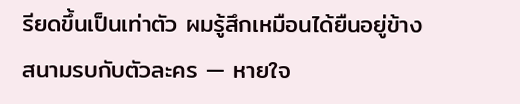รียดขึ้นเป็นเท่าตัว ผมรู้สึกเหมือนได้ยืนอยู่ข้างสนามรบกับตัวละคร — หายใจ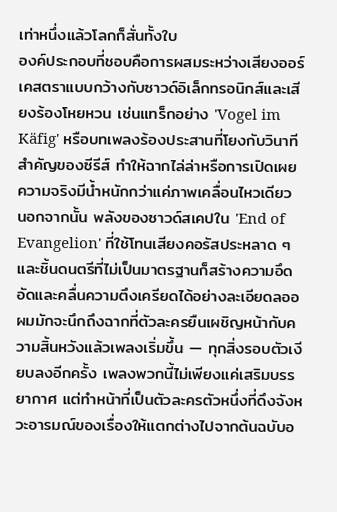เท่าหนึ่งแล้วโลกก็สั่นทั้งใบ
องค์ประกอบที่ชอบคือการผสมระหว่างเสียงออร์เคสตราแบบกว้างกับซาวด์อิเล็กทรอนิกส์และเสียงร้องโหยหวน เช่นแทร็กอย่าง 'Vogel im Käfig' หรือบทเพลงร้องประสานที่โยงกับวินาทีสำคัญของซีรีส์ ทำให้ฉากไล่ล่าหรือการเปิดเผยความจริงมีน้ำหนักกว่าแค่ภาพเคลื่อนไหวเดียว นอกจากนั้น พลังของซาวด์สเคปใน 'End of Evangelion' ที่ใช้โทนเสียงคอรัสประหลาด ๆ และชิ้นดนตรีที่ไม่เป็นมาตรฐานก็สร้างความอึดอัดและคลื่นความตึงเครียดได้อย่างละเอียดลออ
ผมมักจะนึกถึงฉากที่ตัวละครยืนเผชิญหน้ากับความสิ้นหวังแล้วเพลงเริ่มขึ้น — ทุกสิ่งรอบตัวเงียบลงอีกครั้ง เพลงพวกนี้ไม่เพียงแค่เสริมบรรยากาศ แต่ทำหน้าที่เป็นตัวละครตัวหนึ่งที่ดึงจังหวะอารมณ์ของเรื่องให้แตกต่างไปจากต้นฉบับอ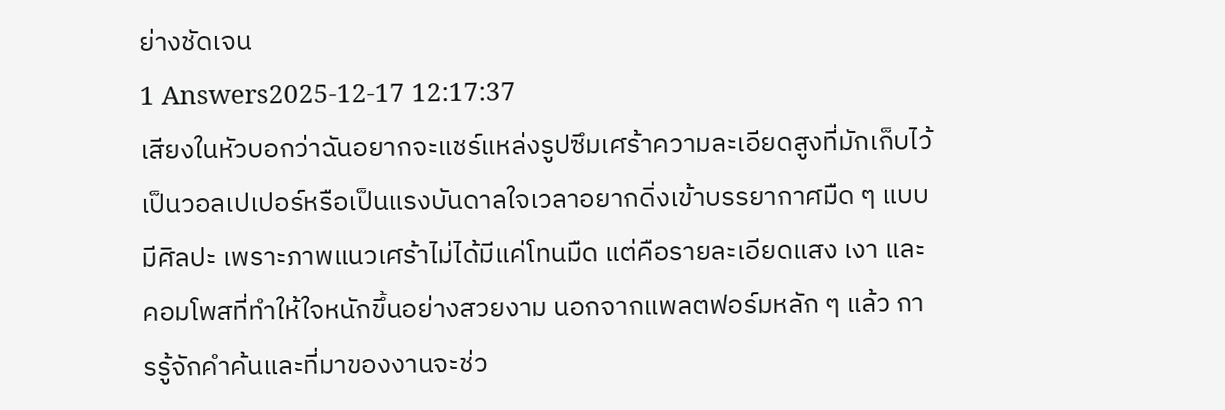ย่างชัดเจน
1 Answers2025-12-17 12:17:37
เสียงในหัวบอกว่าฉันอยากจะแชร์แหล่งรูปซึมเศร้าความละเอียดสูงที่มักเก็บไว้เป็นวอลเปเปอร์หรือเป็นแรงบันดาลใจเวลาอยากดิ่งเข้าบรรยากาศมืด ๆ แบบมีศิลปะ เพราะภาพแนวเศร้าไม่ได้มีแค่โทนมืด แต่คือรายละเอียดแสง เงา และคอมโพสที่ทำให้ใจหนักขึ้นอย่างสวยงาม นอกจากแพลตฟอร์มหลัก ๆ แล้ว การรู้จักคำค้นและที่มาของงานจะช่ว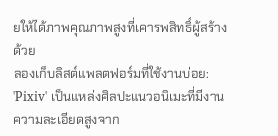ยให้ได้ภาพคุณภาพสูงที่เคารพสิทธิ์ผู้สร้างด้วย
ลองเก็บลิสต์แพลตฟอร์มที่ใช้งานบ่อย: 'Pixiv' เป็นแหล่งศิลปะแนวอนิเมะที่มีงานความละเอียดสูงจาก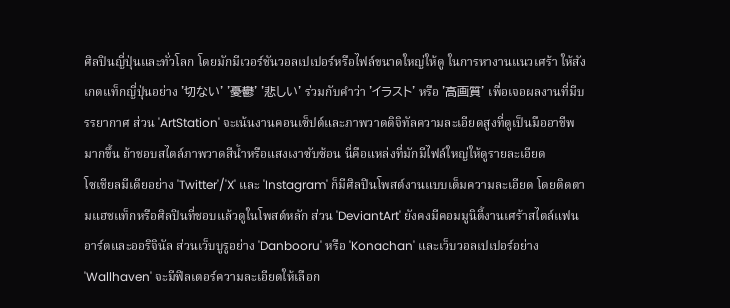ศิลปินญี่ปุ่นและทั่วโลก โดยมักมีเวอร์ชันวอลเปเปอร์หรือไฟล์ขนาดใหญ่ให้ดู ในการหางานแนวเศร้า ให้สังเกตแท็กญี่ปุ่นอย่าง '切ない' '憂鬱' '悲しい' ร่วมกับคำว่า 'イラスト' หรือ '高画質' เพื่อเจอผลงานที่มีบรรยากาศ ส่วน 'ArtStation' จะเน้นงานคอนเซ็ปต์และภาพวาดดิจิทัลความละเอียดสูงที่ดูเป็นมืออาชีพมากขึ้น ถ้าชอบสไตล์ภาพวาดสีน้ำหรือแสงเงาซับซ้อน นี่คือแหล่งที่มักมีไฟล์ใหญ่ให้ดูรายละเอียด
โซเชียลมีเดียอย่าง 'Twitter'/'X' และ 'Instagram' ก็มีศิลปินโพสต์งานแบบเต็มความละเอียด โดยติดตามแฮชแท็กหรือศิลปินที่ชอบแล้วดูในโพสต์หลัก ส่วน 'DeviantArt' ยังคงมีคอมมูนิตี้งานเศร้าสไตล์แฟนอาร์ตและออริจินัล ส่วนเว็บบูรูอย่าง 'Danbooru' หรือ 'Konachan' และเว็บวอลเปเปอร์อย่าง 'Wallhaven' จะมีฟิลเตอร์ความละเอียดให้เลือก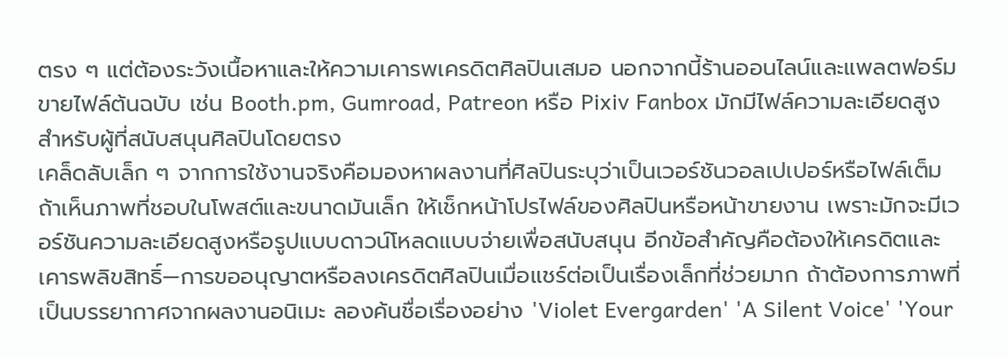ตรง ๆ แต่ต้องระวังเนื้อหาและให้ความเคารพเครดิตศิลปินเสมอ นอกจากนี้ร้านออนไลน์และแพลตฟอร์มขายไฟล์ต้นฉบับ เช่น Booth.pm, Gumroad, Patreon หรือ Pixiv Fanbox มักมีไฟล์ความละเอียดสูงสำหรับผู้ที่สนับสนุนศิลปินโดยตรง
เคล็ดลับเล็ก ๆ จากการใช้งานจริงคือมองหาผลงานที่ศิลปินระบุว่าเป็นเวอร์ชันวอลเปเปอร์หรือไฟล์เต็ม ถ้าเห็นภาพที่ชอบในโพสต์และขนาดมันเล็ก ให้เช็กหน้าโปรไฟล์ของศิลปินหรือหน้าขายงาน เพราะมักจะมีเวอร์ชันความละเอียดสูงหรือรูปแบบดาวน์โหลดแบบจ่ายเพื่อสนับสนุน อีกข้อสำคัญคือต้องให้เครดิตและเคารพลิขสิทธิ์—การขออนุญาตหรือลงเครดิตศิลปินเมื่อแชร์ต่อเป็นเรื่องเล็กที่ช่วยมาก ถ้าต้องการภาพที่เป็นบรรยากาศจากผลงานอนิเมะ ลองค้นชื่อเรื่องอย่าง 'Violet Evergarden' 'A Silent Voice' 'Your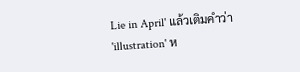Lie in April' แล้วเติมคำว่า 'illustration' ห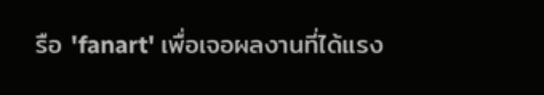รือ 'fanart' เพื่อเจอผลงานที่ได้แรง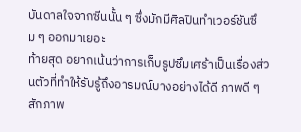บันดาลใจจากซีนนั้น ๆ ซึ่งมักมีศิลปินทำเวอร์ชันซึม ๆ ออกมาเยอะ
ท้ายสุด อยากเน้นว่าการเก็บรูปซึมเศร้าเป็นเรื่องส่วนตัวที่ทำให้รับรู้ถึงอารมณ์บางอย่างได้ดี ภาพดี ๆ สักภาพ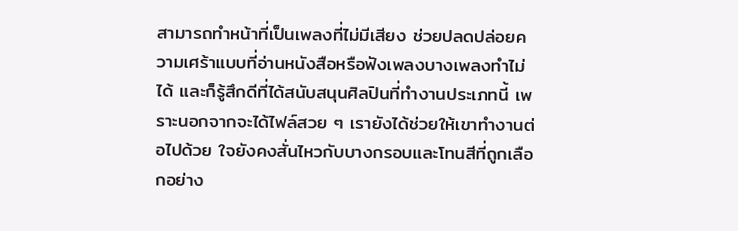สามารถทำหน้าที่เป็นเพลงที่ไม่มีเสียง ช่วยปลดปล่อยความเศร้าแบบที่อ่านหนังสือหรือฟังเพลงบางเพลงทำไม่ได้ และก็รู้สึกดีที่ได้สนับสนุนศิลปินที่ทำงานประเภทนี้ เพราะนอกจากจะได้ไฟล์สวย ๆ เรายังได้ช่วยให้เขาทำงานต่อไปด้วย ใจยังคงสั่นไหวกับบางกรอบและโทนสีที่ถูกเลือกอย่าง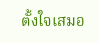ตั้งใจเสมอ